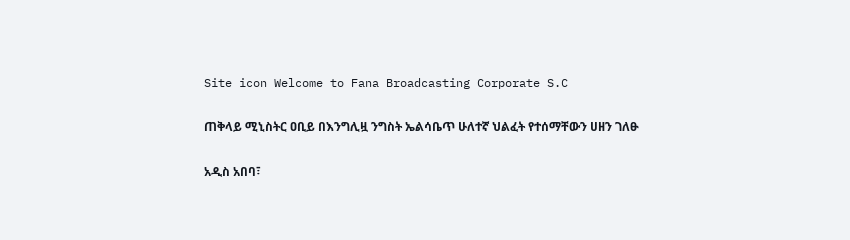Site icon Welcome to Fana Broadcasting Corporate S.C

ጠቅላይ ሚኒስትር ዐቢይ በእንግሊዟ ንግስት ኤልሳቤጥ ሁለተኛ ህልፈት የተሰማቸውን ሀዘን ገለፁ

አዲስ አበባ፣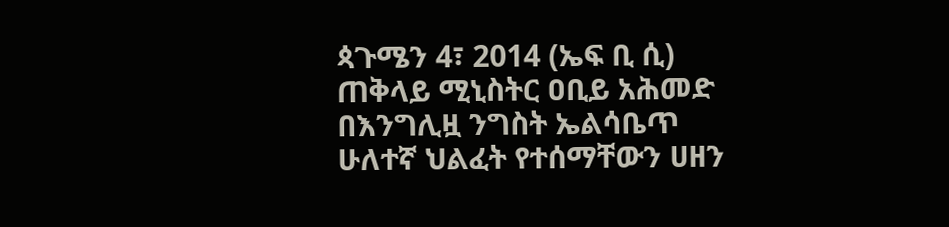ጳጉሜን 4፣ 2014 (ኤፍ ቢ ሲ) ጠቅላይ ሚኒስትር ዐቢይ አሕመድ በእንግሊዟ ንግስት ኤልሳቤጥ ሁለተኛ ህልፈት የተሰማቸውን ሀዘን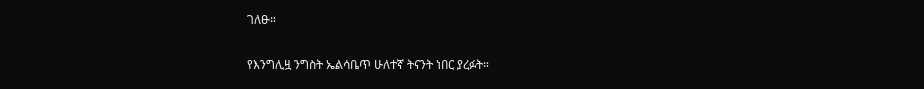ገለፁ።

የእንግሊዟ ንግስት ኤልሳቤጥ ሁለተኛ ትናንት ነበር ያረፉት።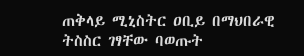ጠቅላይ ሚኒስትር ዐቢይ በማህበራዊ ትስስር ገፃቸው ባወጡት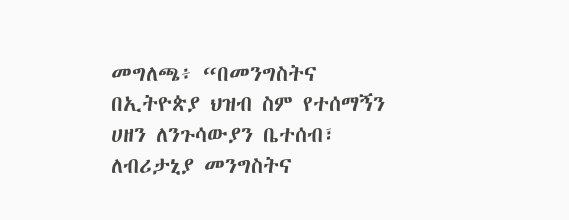መግለጫ፥ “በመንግስትና በኢትዮጵያ ህዝብ ስም የተሰማኝን ሀዘን ለንጉሳውያን ቤተሰብ፣ ለብሪታኒያ መንግስትና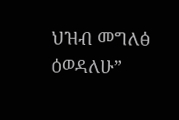ህዝብ መግለፅ ዕወዳለሁ”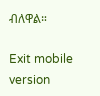ብለዋል።

Exit mobile version